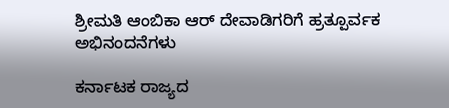ಶ್ರೀಮತಿ ಆಂಬಿಕಾ ಆರ್ ದೇವಾಡಿಗರಿಗೆ ಹ್ರತ್ಪೂರ್ವಕ ಅಭಿನಂದನೆಗಳು

ಕರ್ನಾಟಕ ರಾಜ್ಯದ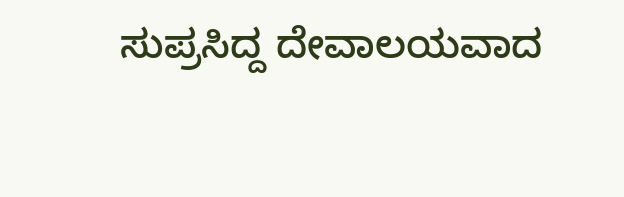ಸುಪ್ರಸಿದ್ದ ದೇವಾಲಯವಾದ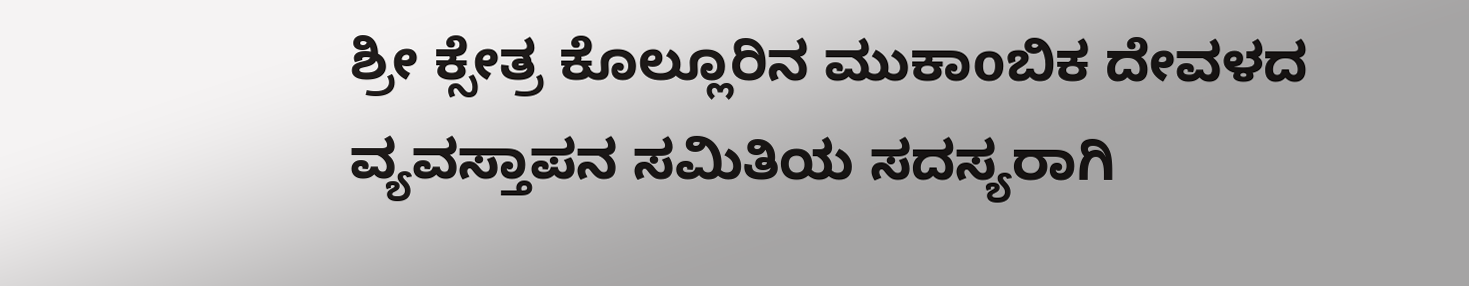ಶ್ರೀ ಕ್ಸೇತ್ರ ಕೊಲ್ಲೂರಿನ ಮುಕಾoಬಿಕ ದೇವಳದ ವ್ಯವಸ್ತಾಪನ ಸಮಿತಿಯ ಸದಸ್ಯರಾಗಿ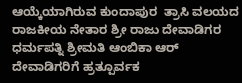ಆಯ್ಕೆಯಾಗಿರುವ ಕುಂದಾಪುರ  ತ್ರಾಸಿ ವಲಯದ ರಾಜಕೀಯ ನೇತಾರ ಶ್ರೀ ರಾಜು ದೇವಾಡಿಗರ ಧರ್ಮಪತ್ನಿ ಶ್ರೀಮತಿ ಆಂಬಿಕಾ ಆರ್ ದೇವಾಡಿಗರಿಗೆ ಹ್ರತ್ಪೂರ್ವಕ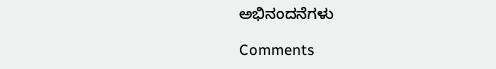ಅಭಿನಂದನೆಗಳು

Comments